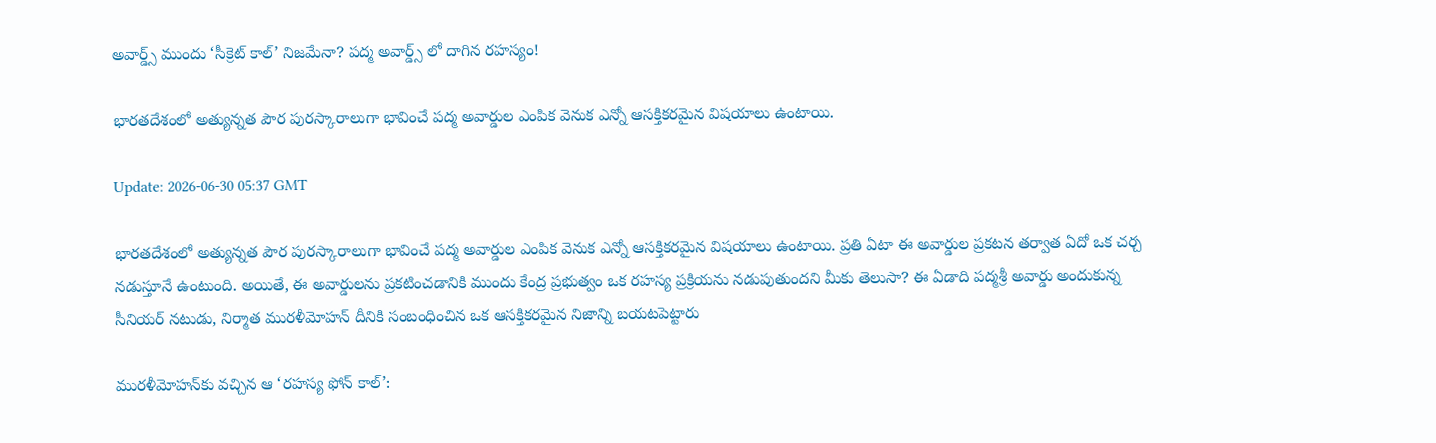అవార్డ్స్ ముందు ‘సీక్రెట్ కాల్’ నిజమేనా? పద్మ అవార్డ్స్ లో దాగిన రహస్యం!

భారతదేశంలో అత్యున్నత పౌర పురస్కారాలుగా భావించే పద్మ అవార్డుల ఎంపిక వెనుక ఎన్నో ఆసక్తికరమైన విషయాలు ఉంటాయి.

Update: 2026-06-30 05:37 GMT

భారతదేశంలో అత్యున్నత పౌర పురస్కారాలుగా భావించే పద్మ అవార్డుల ఎంపిక వెనుక ఎన్నో ఆసక్తికరమైన విషయాలు ఉంటాయి. ప్రతి ఏటా ఈ అవార్డుల ప్రకటన తర్వాత ఏదో ఒక చర్చ నడుస్తూనే ఉంటుంది. అయితే, ఈ అవార్డులను ప్రకటించడానికి ముందు కేంద్ర ప్రభుత్వం ఒక రహస్య ప్రక్రియను నడుపుతుందని మీకు తెలుసా? ఈ ఏడాది పద్మశ్రీ అవార్డు అందుకున్న సీనియర్ నటుడు, నిర్మాత మురళీమోహన్ దీనికి సంబంధించిన ఒక ఆసక్తికరమైన నిజాన్ని బయటపెట్టారు

మురళీమోహన్‌కు వచ్చిన ఆ ‘రహస్య ఫోన్ కాల్’: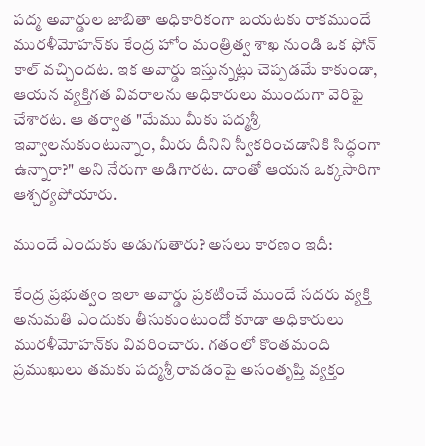పద్మ అవార్డుల జాబితా అధికారికంగా బయటకు రాకముందే మురళీమోహన్‌కు కేంద్ర హోం మంత్రిత్వ శాఖ నుండి ఒక ఫోన్ కాల్ వచ్చిందట. ఇక అవార్డు ఇస్తున్నట్లు చెప్పడమే కాకుండా, ఆయన వ్యక్తిగత వివరాలను అధికారులు ముందుగా వెరిఫై చేశారట. ఆ తర్వాత "మేము మీకు పద్మశ్రీ ఇవ్వాలనుకుంటున్నాం, మీరు దీనిని స్వీకరించడానికి సిద్ధంగా ఉన్నారా?" అని నేరుగా అడిగారట. దాంతో ఆయన ఒక్కసారిగా ఆశ్చర్యపోయారు.

ముందే ఎందుకు అడుగుతారు? అసలు కారణం ఇదీ:

కేంద్ర ప్రభుత్వం ఇలా అవార్డు ప్రకటించే ముందే సదరు వ్యక్తి అనుమతి ఎందుకు తీసుకుంటుందో కూడా అధికారులు మురళీమోహన్‌కు వివరించారు. గతంలో కొంతమంది ప్రముఖులు తమకు పద్మశ్రీ రావడంపై అసంతృప్తి వ్యక్తం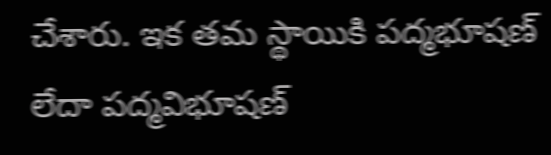చేశారు. ఇక తమ స్థాయికి పద్మభూషణ్ లేదా పద్మవిభూషణ్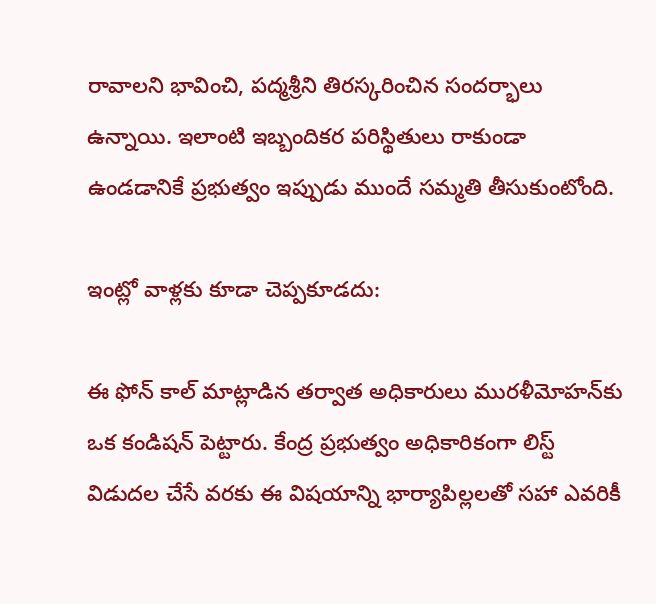రావాలని భావించి, పద్మశ్రీని తిరస్కరించిన సందర్భాలు ఉన్నాయి. ఇలాంటి ఇబ్బందికర పరిస్థితులు రాకుండా ఉండడానికే ప్రభుత్వం ఇప్పుడు ముందే సమ్మతి తీసుకుంటోంది.

ఇంట్లో వాళ్లకు కూడా చెప్పకూడదు:

ఈ ఫోన్ కాల్ మాట్లాడిన తర్వాత అధికారులు మురళీమోహన్‌కు ఒక కండిషన్ పెట్టారు. కేంద్ర ప్రభుత్వం అధికారికంగా లిస్ట్ విడుదల చేసే వరకు ఈ విషయాన్ని భార్యాపిల్లలతో సహా ఎవరికీ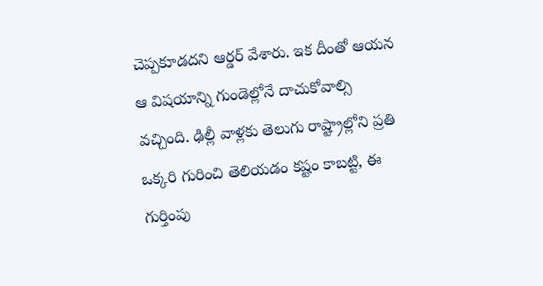చెప్పకూడదని ఆర్డర్ వేశారు. ఇక దీంతో ఆయన ఆ విషయాన్ని గుండెల్లోనే దాచుకోవాల్సి వచ్చింది. ఢిల్లీ వాళ్లకు తెలుగు రాష్ట్రాల్లోని ప్రతి ఒక్కరి గురించి తెలియడం కష్టం కాబట్టి, ఈ గుర్తింపు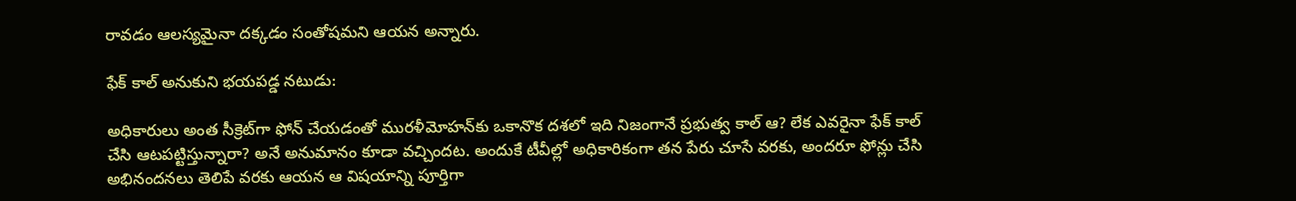రావడం ఆలస్యమైనా దక్కడం సంతోషమని ఆయన అన్నారు.

ఫేక్ కాల్ అనుకుని భయపడ్డ నటుడు:

అధికారులు అంత సీక్రెట్‌గా ఫోన్ చేయడంతో మురళీమోహన్‌కు ఒకానొక దశలో ఇది నిజంగానే ప్రభుత్వ కాల్ ఆ? లేక ఎవరైనా ఫేక్ కాల్ చేసి ఆటపట్టిస్తున్నారా? అనే అనుమానం కూడా వచ్చిందట. అందుకే టీవీల్లో అధికారికంగా తన పేరు చూసే వరకు, అందరూ ఫోన్లు చేసి అభినందనలు తెలిపే వరకు ఆయన ఆ విషయాన్ని పూర్తిగా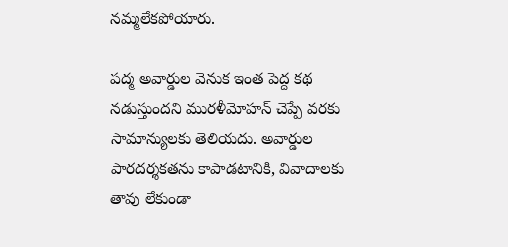నమ్మలేకపోయారు.

పద్మ అవార్డుల వెనుక ఇంత పెద్ద కథ నడుస్తుందని మురళీమోహన్ చెప్పే వరకు సామాన్యులకు తెలియదు. అవార్డుల పారదర్శకతను కాపాడటానికి, వివాదాలకు తావు లేకుండా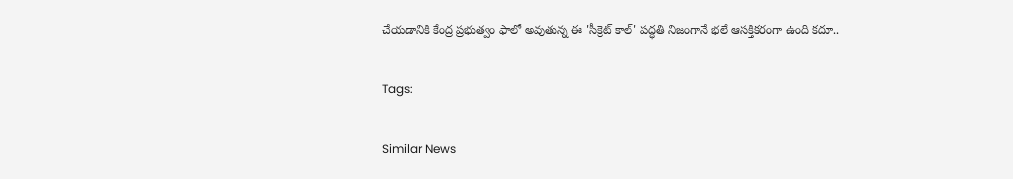చేయడానికి కేంద్ర ప్రభుత్వం ఫాలో అవుతున్న ఈ 'సీక్రెట్ కాల్' పద్ధతి నిజంగానే భలే ఆసక్తికరంగా ఉంది కదూ..

Tags:

Similar News